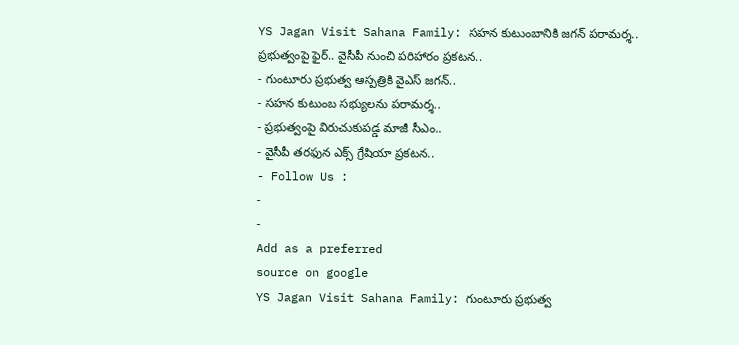YS Jagan Visit Sahana Family: సహన కుటుంబానికి జగన్ పరామర్శ.. ప్రభుత్వంపై ఫైర్.. వైసీపీ నుంచి పరిహారం ప్రకటన..
- గుంటూరు ప్రభుత్వ ఆస్పత్రికి వైఎస్ జగన్..
- సహన కుటుంబ సభ్యులను పరామర్శ..
- ప్రభుత్వంపై విరుచుకుపడ్డ మాజీ సీఎం..
- వైసీపీ తరఫున ఎక్స్ గ్రేషియా ప్రకటన..
- Follow Us :
-
-
Add as a preferred
source on google
YS Jagan Visit Sahana Family: గుంటూరు ప్రభుత్వ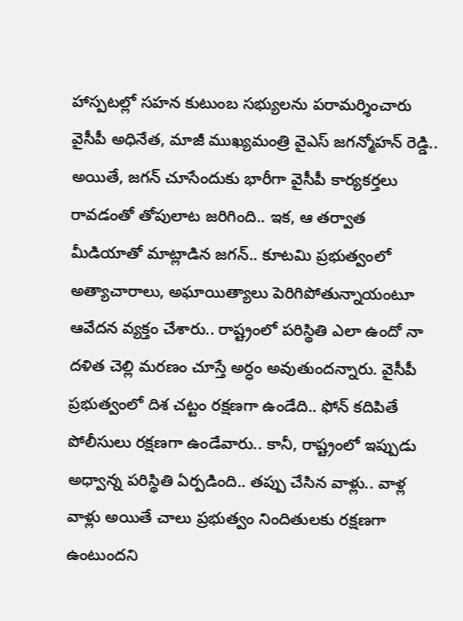హాస్పటల్లో సహన కుటుంబ సభ్యులను పరామర్శించారు వైసీపీ అధినేత, మాజీ ముఖ్యమంత్రి వైఎస్ జగన్మోహన్ రెడ్డి.. అయితే, జగన్ చూసేందుకు భారీగా వైసీపీ కార్యకర్తలు రావడంతో తోపులాట జరిగింది.. ఇక, ఆ తర్వాత మీడియాతో మాట్లాడిన జగన్.. కూటమి ప్రభుత్వంలో అత్యాచారాలు, అఘాయిత్యాలు పెరిగిపోతున్నాయంటూ ఆవేదన వ్యక్తం చేశారు.. రాష్ట్రంలో పరిస్థితి ఎలా ఉందో నా దళిత చెల్లి మరణం చూస్తే అర్ధం అవుతుందన్నారు. వైసీపీ ప్రభుత్వంలో దిశ చట్టం రక్షణగా ఉండేది.. ఫోన్ కదిపితే పోలీసులు రక్షణగా ఉండేవారు.. కానీ, రాష్ట్రంలో ఇప్పుడు అధ్వాన్న పరిస్థితి ఏర్పడింది.. తప్పు చేసిన వాళ్లు.. వాళ్ల వాళ్లు అయితే చాలు ప్రభుత్వం నిందితులకు రక్షణగా ఉంటుందని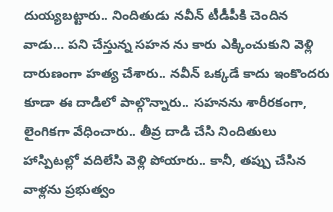దుయ్యబట్టారు.. నిందితుడు నవీన్ టీడీపీకి చెందిన వాడు… పని చేస్తున్న సహన ను కారు ఎక్కించుకుని వెళ్లి దారుణంగా హత్య చేశారు.. నవీన్ ఒక్కడే కాదు ఇంకొందరు కూడా ఈ దాడిలో పాల్గొన్నారు.. సహనను శారీరకంగా, లైంగికగా వేధించారు.. తీవ్ర దాడి చేసి నిందితులు హాస్పిటల్లో వదిలేసి వెళ్లి పోయారు.. కానీ, తప్పు చేసిన వాళ్లను ప్రభుత్వం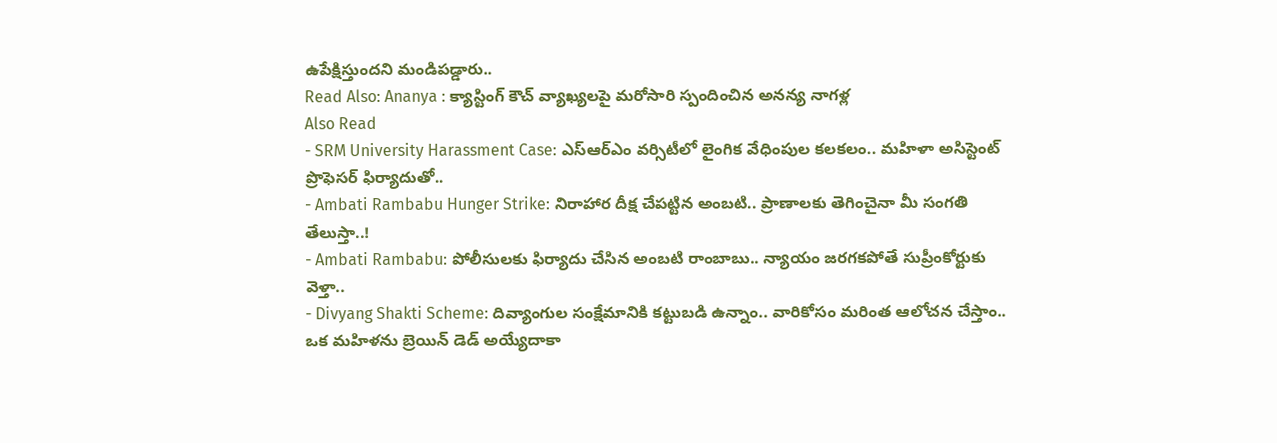ఉపేక్షిస్తుందని మండిపడ్డారు..
Read Also: Ananya : క్యాస్టింగ్ కౌచ్ వ్యాఖ్యలపై మరోసారి స్పందించిన అనన్య నాగళ్ల
Also Read
- SRM University Harassment Case: ఎస్ఆర్ఎం వర్సిటీలో లైంగిక వేధింపుల కలకలం.. మహిళా అసిస్టెంట్ ప్రొఫెసర్ ఫిర్యాదుతో..
- Ambati Rambabu Hunger Strike: నిరాహార దీక్ష చేపట్టిన అంబటి.. ప్రాణాలకు తెగించైనా మీ సంగతి తేలుస్తా..!
- Ambati Rambabu: పోలీసులకు ఫిర్యాదు చేసిన అంబటి రాంబాబు.. న్యాయం జరగకపోతే సుప్రీంకోర్టుకు వెళ్తా..
- Divyang Shakti Scheme: దివ్యాంగుల సంక్షేమానికి కట్టుబడి ఉన్నాం.. వారికోసం మరింత ఆలోచన చేస్తాం..
ఒక మహిళను బ్రెయిన్ డెడ్ అయ్యేదాకా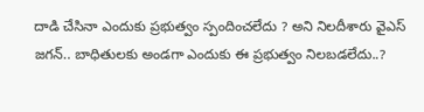దాడి చేసినా ఎందుకు ప్రభుత్వం స్పందించలేదు ? అని నిలదీశారు వైఎస్ జగన్.. బాధితులకు అండగా ఎందుకు ఈ ప్రభుత్వం నిలబడలేదు..?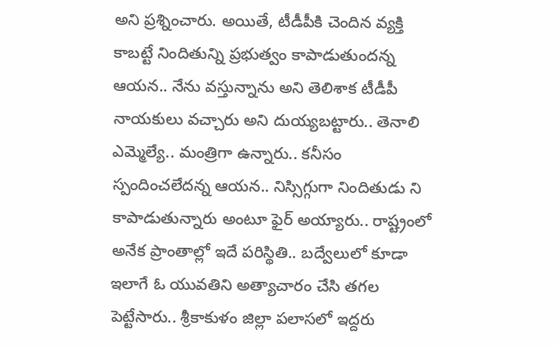అని ప్రశ్నించారు. అయితే, టీడీపీకి చెందిన వ్యక్తి కాబట్టే నిందితున్ని ప్రభుత్వం కాపాడుతుందన్న ఆయన.. నేను వస్తున్నాను అని తెలిశాక టీడీపీ నాయకులు వచ్చారు అని దుయ్యబట్టారు.. తెనాలి ఎమ్మెల్యే.. మంత్రిగా ఉన్నారు.. కనీసం స్పందించలేదన్న ఆయన.. నిస్సిగ్గుగా నిందితుడు ని కాపాడుతున్నారు అంటూ ఫైర్ అయ్యారు.. రాష్ట్రంలో అనేక ప్రాంతాల్లో ఇదే పరిస్థితి.. బద్వేలులో కూడా ఇలాగే ఓ యువతిని అత్యాచారం చేసి తగల పెట్టేసారు.. శ్రీకాకుళం జిల్లా పలాసలో ఇద్దరు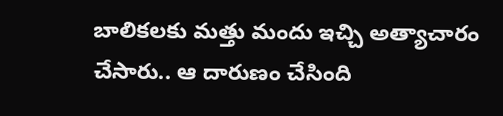బాలికలకు మత్తు మందు ఇచ్చి అత్యాచారం చేసారు.. ఆ దారుణం చేసింది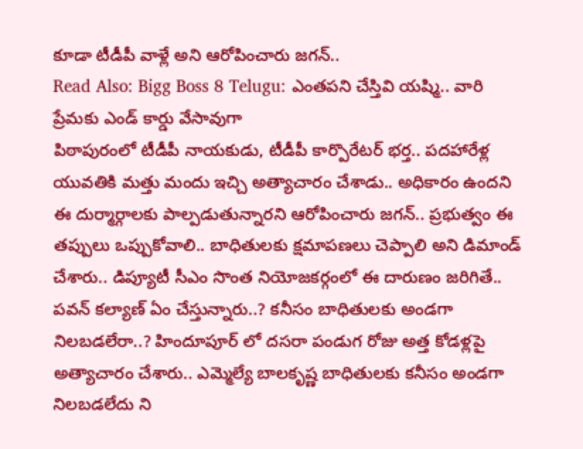కూడా టీడీపీ వాళ్లే అని ఆరోపించారు జగన్..
Read Also: Bigg Boss 8 Telugu: ఎంతపని చేస్తివి యష్మి.. వారి ప్రేమకు ఎండ్ కార్డు వేసావుగా
పిఠాపురంలో టీడీపీ నాయకుడు, టీడీపీ కార్పొరేటర్ భర్త.. పదహారేళ్ల యువతికి మత్తు మందు ఇచ్చి అత్యాచారం చేశాడు.. అధికారం ఉందని ఈ దుర్మార్గాలకు పాల్పడుతున్నారని ఆరోపించారు జగన్.. ప్రభుత్వం ఈ తప్పులు ఒప్పుకోవాలి.. బాధితులకు క్షమాపణలు చెప్పాలి అని డిమాండ్ చేశారు.. డిప్యూటీ సీఎం సొంత నియోజకర్గంలో ఈ దారుణం జరిగితే.. పవన్ కల్యాణ్ ఏం చేస్తున్నారు..? కనీసం బాధితులకు అండగా నిలబడలేరా..? హిందూపూర్ లో దసరా పండుగ రోజు అత్త కోడళ్లపై అత్యాచారం చేశారు.. ఎమ్మెల్యే బాలకృష్ణ బాధితులకు కనీసం అండగా నిలబడలేదు ని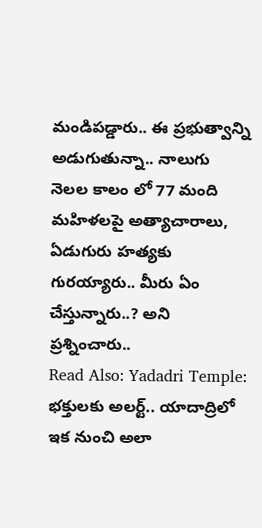మండిపడ్డారు.. ఈ ప్రభుత్వాన్ని అడుగుతున్నా.. నాలుగు నెలల కాలం లో 77 మంది మహిళలపై అత్యాచారాలు, ఏడుగురు హత్యకు గురయ్యారు.. మీరు ఏం చేస్తున్నారు..? అని ప్రశ్నించారు..
Read Also: Yadadri Temple: భక్తులకు అలర్ట్.. యాదాద్రిలో ఇక నుంచి అలా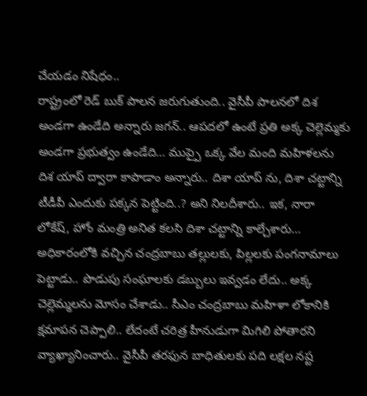చేయడం నిషేధం..
రాష్ట్రంలో రెడ్ బుక్ పాలన జరుగుతుంది.. వైసీపీ పాలనలో దిశ అండగా ఉండేది అన్నారు జగన్.. ఆపదలో ఉంటే ప్రతి అక్క చెల్లెమ్మకు అండగా ప్రభుత్వం ఉండేది… ముప్పై ఒక్క వేల మంది మహిళలను దిశ యాప్ ద్వారా కాపాడాం అన్నారు.. దిశా యాప్ ను, దిశా చట్టాన్ని టీడీపీ ఎందుకు పక్కన పెట్టింది..? అని నిలదీశారు.. ఇక, నారా లోకేష్, హోం మంత్రి అనిత కలసి దిశా చట్టాన్ని కాల్చేశారు… అధికారంలోకి వచ్చిన చంద్రబాబు తల్లులకు, పిల్లలకు పంగనామాలు పెట్టాడు.. పొడుపు సంఘాలకు డబ్బులు ఇవ్వడం లేదు.. అక్క చెల్లెమ్మలను మోసం చేశాడు.. సీఎం చంద్రబాబు మహిళా లోకానికి క్షమాపన చెప్పాలి.. లేదంటే చరిత్ర హీనుడుగా మిగిలి పోతారని వ్యాఖ్యానించారు.. వైసీపీ తరఫున బాధితులకు పది లక్షల నష్ట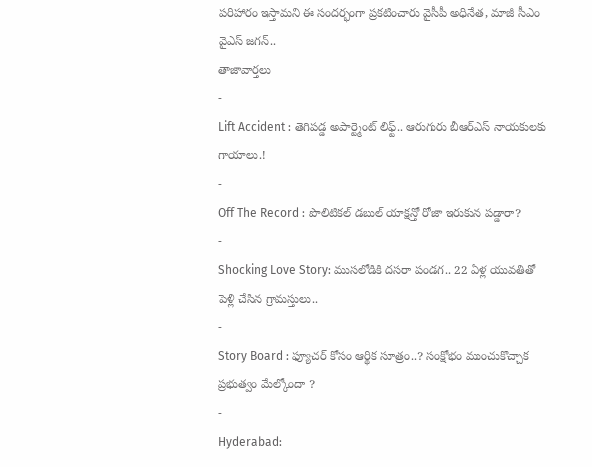పరిహారం ఇస్తామని ఈ సందర్భంగా ప్రకటించారు వైసీపీ అధినేత, మాజీ సీఎం వైఎస్ జగన్..
తాజావార్తలు
-
Lift Accident : తెగిపడ్డ అపార్ట్మెంట్ లిఫ్ట్.. ఆరుగురు బీఆర్ఎస్ నాయకులకు గాయాలు.!
-
Off The Record : పొలిటికల్ డబుల్ యాక్షన్తో రోజా ఇరుకున పడ్డారా?
-
Shocking Love Story: ముసలోడికి దసరా పండగ.. 22 ఏళ్ల యువతితో పెళ్లి చేసిన గ్రామస్తులు..
-
Story Board : ఫ్యూచర్ కోసం ఆర్థిక సూత్రం..? సంక్షోభం ముంచుకొచ్చాక ప్రభుత్వం మేల్కోందా ?
-
Hyderabad: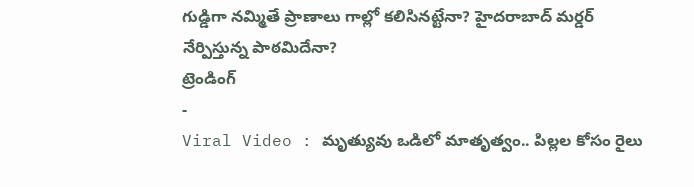గుడ్డిగా నమ్మితే ప్రాణాలు గాల్లో కలిసినట్టేనా? హైదరాబాద్ మర్డర్ నేర్పిస్తున్న పాఠమిదేనా?
ట్రెండింగ్
-
Viral Video : మృత్యువు ఒడిలో మాతృత్వం.. పిల్లల కోసం రైలు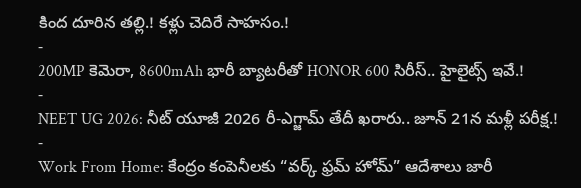కింద దూరిన తల్లి.! కళ్లు చెదిరే సాహసం.!
-
200MP కెమెరా, 8600mAh భారీ బ్యాటరీతో HONOR 600 సిరీస్.. హైలైట్స్ ఇవే.!
-
NEET UG 2026: నీట్ యూజీ 2026 రీ-ఎగ్జామ్ తేదీ ఖరారు.. జూన్ 21న మళ్లీ పరీక్ష.!
-
Work From Home: కేంద్రం కంపెనీలకు “వర్క్ ఫ్రమ్ హోమ్” ఆదేశాలు జారీ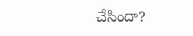చేసిందా?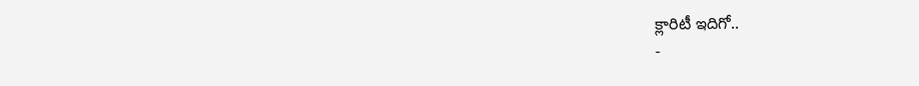క్లారిటీ ఇదిగో..
-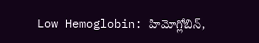Low Hemoglobin: హిమోగ్లోబిన్,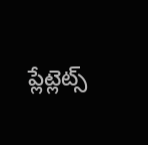ప్లేట్లెట్స్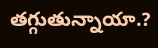తగ్గుతున్నాయా.?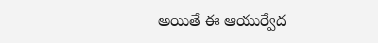అయితే ఈ ఆయుర్వేద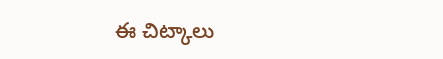ఈ చిట్కాలు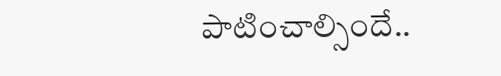పాటించాల్సిందే..